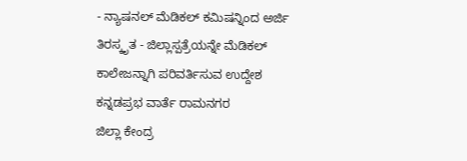- ನ್ಯಾಷನಲ್ ಮೆಡಿಕಲ್ ಕಮಿಷನ್ನಿಂದ ಅರ್ಜಿ ತಿರಸ್ಕೃತ - ಜಿಲ್ಲಾಸ್ಪತ್ರೆಯನ್ನೇ ಮೆಡಿಕಲ್ ಕಾಲೇಜನ್ನಾಗಿ ಪರಿವರ್ತಿಸುವ ಉದ್ದೇಶ
ಕನ್ನಡಪ್ರಭ ವಾರ್ತೆ ರಾಮನಗರ
ಜಿಲ್ಲಾ ಕೇಂದ್ರ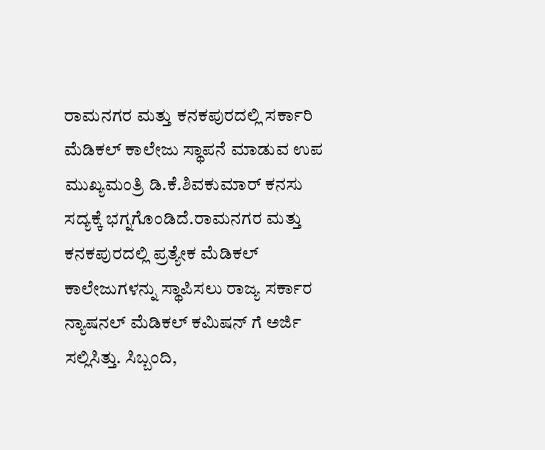ರಾಮನಗರ ಮತ್ತು ಕನಕಪುರದಲ್ಲಿ ಸರ್ಕಾರಿ ಮೆಡಿಕಲ್ ಕಾಲೇಜು ಸ್ಥಾಪನೆ ಮಾಡುವ ಉಪ ಮುಖ್ಯಮಂತ್ರಿ ಡಿ.ಕೆ.ಶಿವಕುಮಾರ್ ಕನಸು ಸದ್ಯಕ್ಕೆ ಭಗ್ನಗೊಂಡಿದೆ.ರಾಮನಗರ ಮತ್ತು ಕನಕಪುರದಲ್ಲಿ ಪ್ರತ್ಯೇಕ ಮೆಡಿಕಲ್ ಕಾಲೇಜುಗಳನ್ನು ಸ್ಥಾಪಿಸಲು ರಾಜ್ಯ ಸರ್ಕಾರ ನ್ಯಾಷನಲ್ ಮೆಡಿಕಲ್ ಕಮಿಷನ್ ಗೆ ಅರ್ಜಿ ಸಲ್ಲಿಸಿತ್ತು. ಸಿಬ್ಬಂದಿ,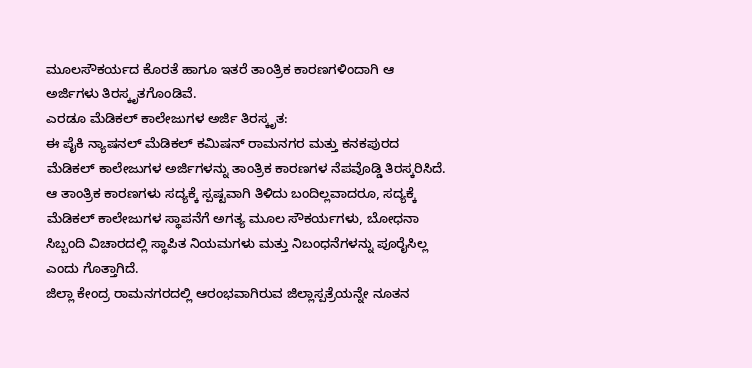ಮೂಲಸೌಕರ್ಯದ ಕೊರತೆ ಹಾಗೂ ಇತರೆ ತಾಂತ್ರಿಕ ಕಾರಣಗಳಿಂದಾಗಿ ಆ ಅರ್ಜಿಗಳು ತಿರಸ್ಕೃತಗೊಂಡಿವೆ.
ಎರಡೂ ಮೆಡಿಕಲ್ ಕಾಲೇಜುಗಳ ಅರ್ಜಿ ತಿರಸ್ಕೃತ:
ಈ ಪೈಕಿ ನ್ಯಾಷನಲ್ ಮೆಡಿಕಲ್ ಕಮಿಷನ್ ರಾಮನಗರ ಮತ್ತು ಕನಕಪುರದ ಮೆಡಿಕಲ್ ಕಾಲೇಜುಗಳ ಅರ್ಜಿಗಳನ್ನು ತಾಂತ್ರಿಕ ಕಾರಣಗಳ ನೆಪವೊಡ್ಡಿ ತಿರಸ್ಕರಿಸಿದೆ. ಆ ತಾಂತ್ರಿಕ ಕಾರಣಗಳು ಸದ್ಯಕ್ಕೆ ಸ್ಪಷ್ಟವಾಗಿ ತಿಳಿದು ಬಂದಿಲ್ಲವಾದರೂ, ಸದ್ಯಕ್ಕೆ ಮೆಡಿಕಲ್ ಕಾಲೇಜುಗಳ ಸ್ಥಾಪನೆಗೆ ಅಗತ್ಯ ಮೂಲ ಸೌಕರ್ಯಗಳು, ಬೋಧನಾ ಸಿಬ್ಬಂದಿ ವಿಚಾರದಲ್ಲಿ ಸ್ಥಾಪಿತ ನಿಯಮಗಳು ಮತ್ತು ನಿಬಂಧನೆಗಳನ್ನು ಪೂರೈಸಿಲ್ಲ ಎಂದು ಗೊತ್ತಾಗಿದೆ.
ಜಿಲ್ಲಾ ಕೇಂದ್ರ ರಾಮನಗರದಲ್ಲಿ ಆರಂಭವಾಗಿರುವ ಜಿಲ್ಲಾಸ್ಪತ್ರೆಯನ್ನೇ ನೂತನ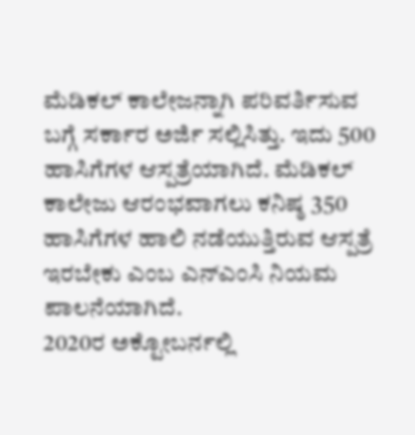ಮೆಡಿಕಲ್ ಕಾಲೇಜನ್ನಾಗಿ ಪರಿವರ್ತಿಸುವ ಬಗ್ಗೆ ಸರ್ಕಾರ ಅರ್ಜಿ ಸಲ್ಲಿಸಿತ್ತು. ಇದು 500 ಹಾಸಿಗೆಗಳ ಆಸ್ಪತ್ರೆಯಾಗಿದೆ. ಮೆಡಿಕಲ್ ಕಾಲೇಜು ಆರಂಭವಾಗಲು ಕನಿಷ್ಠ 350 ಹಾಸಿಗೆಗಳ ಹಾಲಿ ನಡೆಯುತ್ತಿರುವ ಆಸ್ಪತ್ರೆ ಇರಬೇಕು ಎಂಬ ಎನ್ಎಂಸಿ ನಿಯಮ ಪಾಲನೆಯಾಗಿದೆ.
2020ರ ಅಕ್ಟೋಬರ್ನಲ್ಲಿ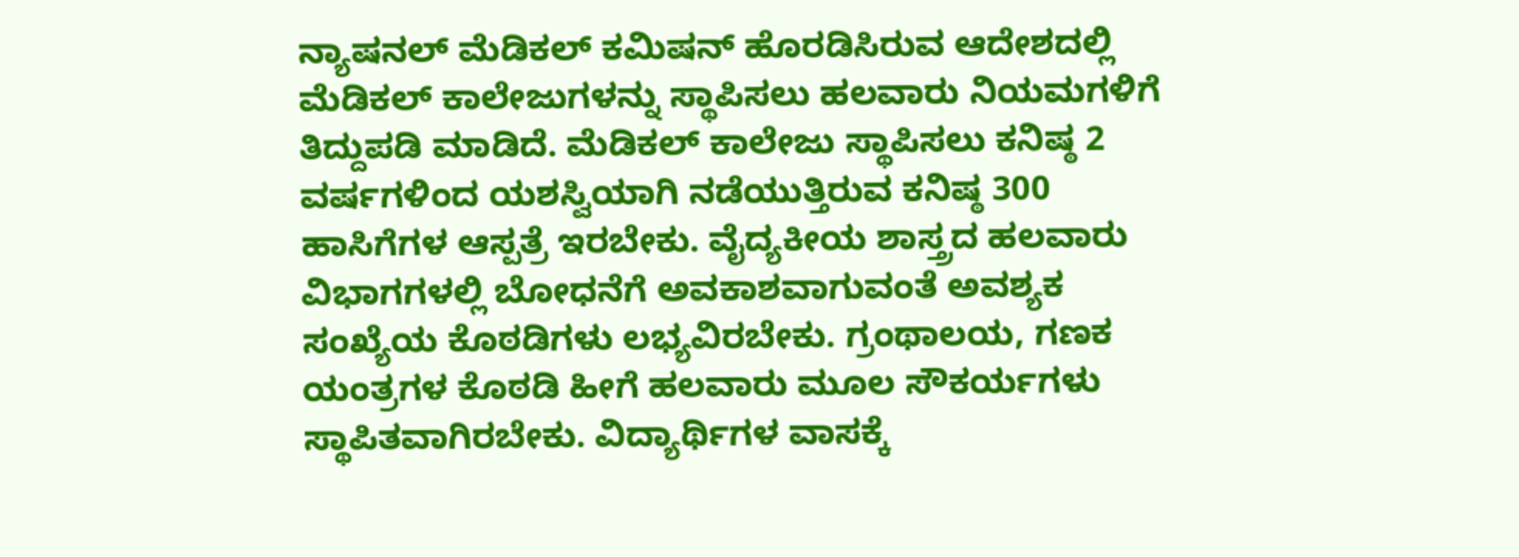ನ್ಯಾಷನಲ್ ಮೆಡಿಕಲ್ ಕಮಿಷನ್ ಹೊರಡಿಸಿರುವ ಆದೇಶದಲ್ಲಿ ಮೆಡಿಕಲ್ ಕಾಲೇಜುಗಳನ್ನು ಸ್ಥಾಪಿಸಲು ಹಲವಾರು ನಿಯಮಗಳಿಗೆ ತಿದ್ದುಪಡಿ ಮಾಡಿದೆ. ಮೆಡಿಕಲ್ ಕಾಲೇಜು ಸ್ಥಾಪಿಸಲು ಕನಿಷ್ಠ 2 ವರ್ಷಗಳಿಂದ ಯಶಸ್ವಿಯಾಗಿ ನಡೆಯುತ್ತಿರುವ ಕನಿಷ್ಠ 300 ಹಾಸಿಗೆಗಳ ಆಸ್ಪತ್ರೆ ಇರಬೇಕು. ವೈದ್ಯಕೀಯ ಶಾಸ್ತ್ರದ ಹಲವಾರು ವಿಭಾಗಗಳಲ್ಲಿ ಬೋಧನೆಗೆ ಅವಕಾಶವಾಗುವಂತೆ ಅವಶ್ಯಕ ಸಂಖ್ಯೆಯ ಕೊಠಡಿಗಳು ಲಭ್ಯವಿರಬೇಕು. ಗ್ರಂಥಾಲಯ, ಗಣಕ ಯಂತ್ರಗಳ ಕೊಠಡಿ ಹೀಗೆ ಹಲವಾರು ಮೂಲ ಸೌಕರ್ಯಗಳು ಸ್ಥಾಪಿತವಾಗಿರಬೇಕು. ವಿದ್ಯಾರ್ಥಿಗಳ ವಾಸಕ್ಕೆ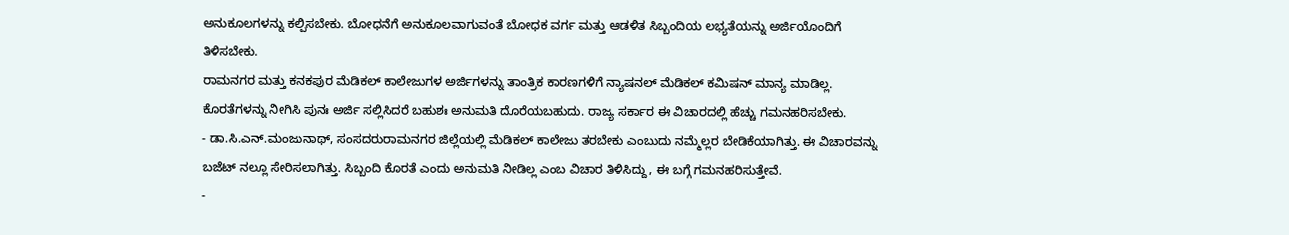ಅನುಕೂಲಗಳನ್ನು ಕಲ್ಪಿಸಬೇಕು. ಬೋಧನೆಗೆ ಅನುಕೂಲವಾಗುವಂತೆ ಬೋಧಕ ವರ್ಗ ಮತ್ತು ಆಡಳಿತ ಸಿಬ್ಬಂದಿಯ ಲಭ್ಯತೆಯನ್ನು ಅರ್ಜಿಯೊಂದಿಗೆ ತಿಳಿಸಬೇಕು.
ರಾಮನಗರ ಮತ್ತು ಕನಕಪುರ ಮೆಡಿಕಲ್ ಕಾಲೇಜುಗಳ ಅರ್ಜಿಗಳನ್ನು ತಾಂತ್ರಿಕ ಕಾರಣಗಳಿಗೆ ನ್ಯಾಷನಲ್ ಮೆಡಿಕಲ್ ಕಮಿಷನ್ ಮಾನ್ಯ ಮಾಡಿಲ್ಲ. ಕೊರತೆಗಳನ್ನು ನೀಗಿಸಿ ಪುನಃ ಅರ್ಜಿ ಸಲ್ಲಿಸಿದರೆ ಬಹುಶಃ ಅನುಮತಿ ದೊರೆಯಬಹುದು. ರಾಜ್ಯ ಸರ್ಕಾರ ಈ ವಿಚಾರದಲ್ಲಿ ಹೆಚ್ಚು ಗಮನಹರಿಸಬೇಕು.
- ಡಾ.ಸಿ.ಎನ್.ಮಂಜುನಾಥ್, ಸಂಸದರುರಾಮನಗರ ಜಿಲ್ಲೆಯಲ್ಲಿ ಮೆಡಿಕಲ್ ಕಾಲೇಜು ತರಬೇಕು ಎಂಬುದು ನಮ್ಮೆಲ್ಲರ ಬೇಡಿಕೆಯಾಗಿತ್ತು. ಈ ವಿಚಾರವನ್ನು ಬಜೆಟ್ ನಲ್ಲೂ ಸೇರಿಸಲಾಗಿತ್ತು. ಸಿಬ್ಬಂದಿ ಕೊರತೆ ಎಂದು ಅನುಮತಿ ನೀಡಿಲ್ಲ ಎಂಬ ವಿಚಾರ ತಿಳಿಸಿದ್ದು, ಈ ಬಗ್ಗೆ ಗಮನಹರಿಸುತ್ತೇವೆ.
-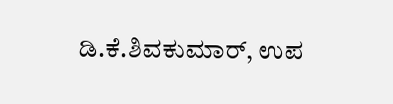ಡಿ.ಕೆ.ಶಿವಕುಮಾರ್, ಉಪ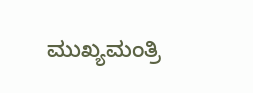ಮುಖ್ಯಮಂತ್ರಿ